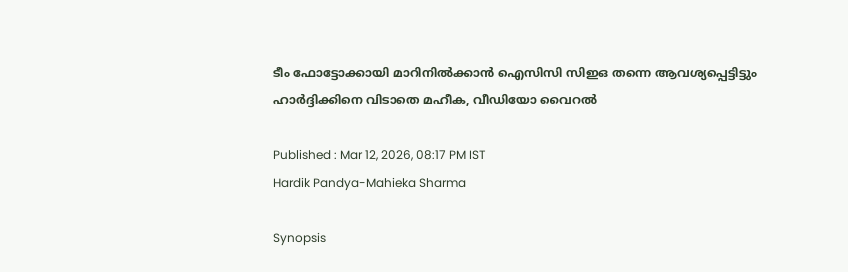ടീം ഫോട്ടോക്കായി മാറിനില്‍ക്കാന്‍ ഐസിസി സിഇഒ തന്നെ ആവശ്യപ്പെട്ടിട്ടും ഹാര്‍ദ്ദിക്കിനെ വിടാതെ മഹീക, വീഡിയോ വൈറല്‍

Published : Mar 12, 2026, 08:17 PM IST
Hardik Pandya-Mahieka Sharma

Synopsis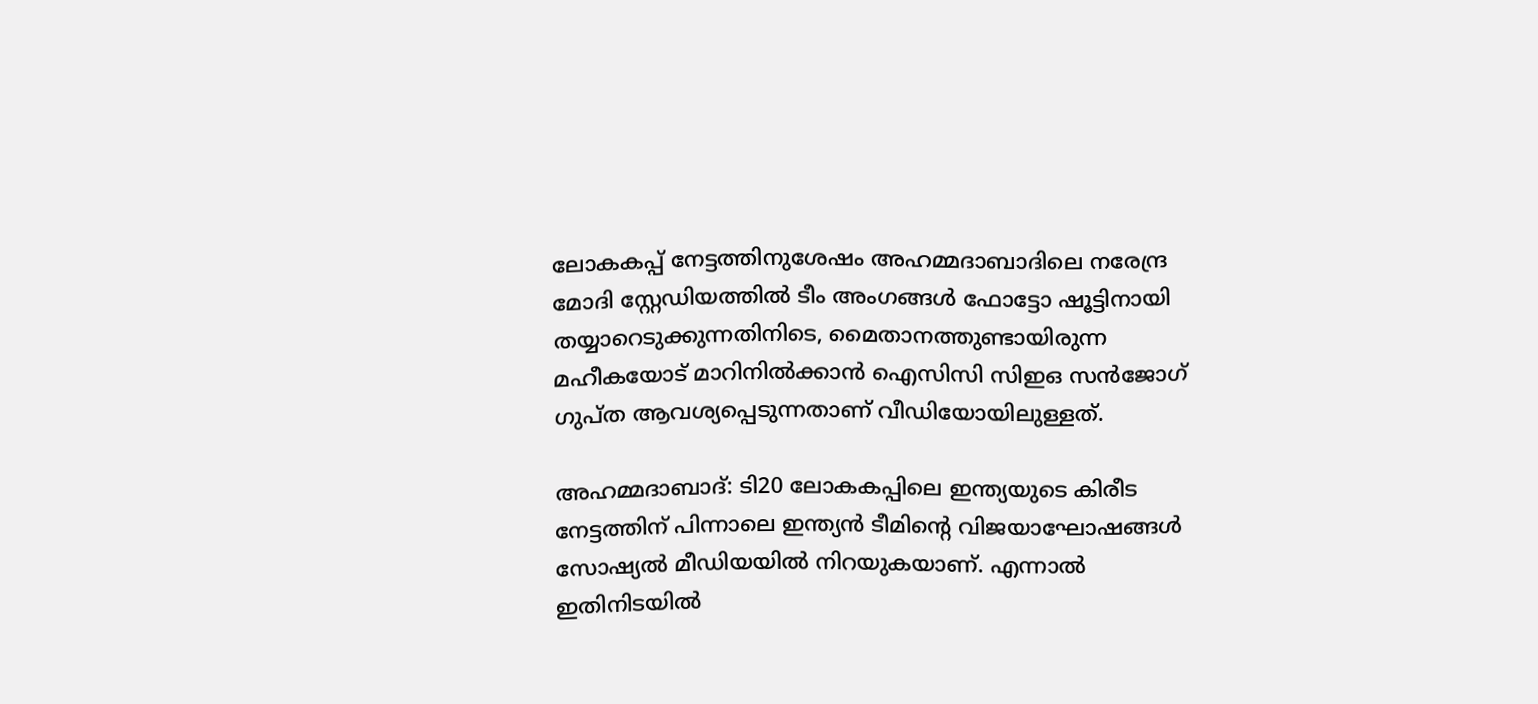ലോകകപ്പ് നേട്ടത്തിനുശേഷം അഹമ്മദാബാദിലെ നരേന്ദ്ര മോദി സ്റ്റേഡിയത്തിൽ ടീം അംഗങ്ങൾ ഫോട്ടോ ഷൂട്ടിനായി തയ്യാറെടുക്കുന്നതിനിടെ, മൈതാനത്തുണ്ടായിരുന്ന മഹീകയോട് മാറിനിൽക്കാൻ ഐസിസി സിഇഒ സൻജോഗ് ഗുപ്ത ആവശ്യപ്പെടുന്നതാണ് വീഡിയോയിലുള്ളത്.

അഹമ്മദാബാദ്: ടി20 ലോകകപ്പിലെ ഇന്ത്യയുടെ കിരീട നേട്ടത്തിന് പിന്നാലെ ഇന്ത്യൻ ടീമിന്‍റെ വിജയാഘോഷങ്ങൾ സോഷ്യൽ മീഡിയയിൽ നിറയുകയാണ്. എന്നാൽ ഇതിനിടയിൽ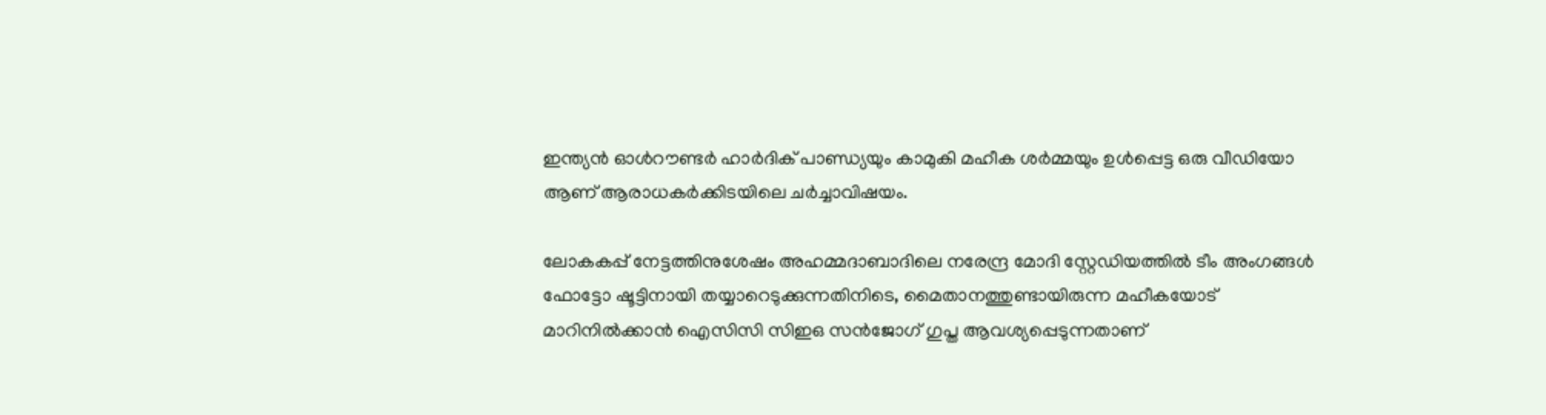ഇന്ത്യൻ ഓൾറൗണ്ടർ ഹാർദിക് പാണ്ഡ്യയും കാമുകി മഹീക ശർമ്മയും ഉൾപ്പെട്ട ഒരു വീഡിയോ ആണ് ആരാധകര്‍ക്കിടയിലെ ചര്‍ച്ചാവിഷയം.

ലോകകപ്പ് നേട്ടത്തിനുശേഷം അഹമ്മദാബാദിലെ നരേന്ദ്ര മോദി സ്റ്റേഡിയത്തിൽ ടീം അംഗങ്ങൾ ഫോട്ടോ ഷൂട്ടിനായി തയ്യാറെടുക്കുന്നതിനിടെ, മൈതാനത്തുണ്ടായിരുന്ന മഹീകയോട് മാറിനിൽക്കാൻ ഐസിസി സിഇഒ സൻജോഗ് ഗുപ്ത ആവശ്യപ്പെടുന്നതാണ്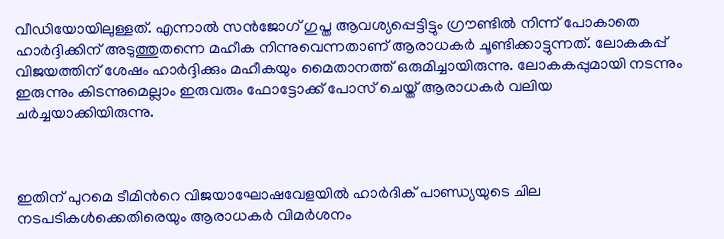വീഡിയോയിലുള്ളത്. എന്നാൽ സൻജോഗ് ഗുപ്ത ആവശ്യപ്പെട്ടിട്ടും ഗ്രൗണ്ടില്‍ നിന്ന് പോകാതെ ഹാര്‍ദ്ദിക്കിന് അടുത്തുതന്നെ മഹീക നിന്നുവെന്നതാണ് ആരാധകര്‍ ചൂണ്ടിക്കാട്ടുന്നത്. ലോകകപ്പ് വിജയത്തിന് ശേഷം ഹാർദ്ദിക്കും മഹീകയും മൈതാനത്ത് ഒരുമിച്ചായിരുന്നു. ലോകകപ്പുമായി നടന്നും ഇരുന്നും കിടന്നുമെല്ലാം ഇരുവരും ഫോട്ടോക്ക് പോസ് ചെയ്ത് ആരാധകര്‍ വലിയ ചര്‍ച്ചയാക്കിയിരുന്നു.



ഇതിന് പുറമെ ടീമിന്‍റെ വിജയാഘോഷവേളയിൽ ഹാർദിക് പാണ്ഡ്യയുടെ ചില നടപടികൾക്കെതിരെയും ആരാധകർ വിമര്‍ശനം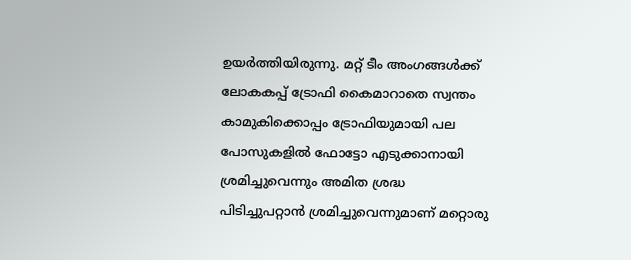ഉയര്‍ത്തിയിരുന്നു. മറ്റ് ടീം അംഗങ്ങൾക്ക് ലോകകപ്പ് ട്രോഫി കൈമാറാതെ സ്വന്തം കാമുകിക്കൊപ്പം ട്രോഫിയുമായി പല പോസുകളില്‍ ഫോട്ടോ എടുക്കാനായി ശ്രമിച്ചുവെന്നും അമിത ശ്രദ്ധ പിടിച്ചുപറ്റാൻ ശ്രമിച്ചുവെന്നുമാണ് മറ്റൊരു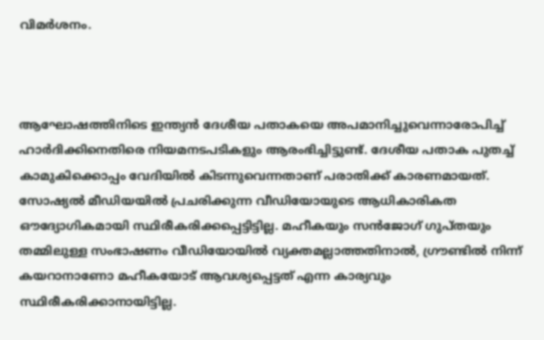വിമർശനം.



ആഘോഷത്തിനിടെ ഇന്ത്യൻ ദേശീയ പതാകയെ അപമാനിച്ചുവെന്നാരോപിച്ച് ഹാർദിക്കിനെതിരെ നിയമനടപടികളും ആരംഭിച്ചിട്ടുണ്ട്. ദേശീയ പതാക പുതച്ച് കാമുകിക്കൊപ്പം വേദിയിൽ കിടന്നുവെന്നതാണ് പരാതിക്ക് കാരണമായത്. സോഷ്യൽ മീഡിയയിൽ പ്രചരിക്കുന്ന വീഡിയോയുടെ ആധികാരികത ഔദ്യോഗികമായി സ്ഥിരീകരിക്കപ്പെട്ടിട്ടില്ല. മഹീകയും സൻജോഗ് ഗുപ്തയും തമ്മിലുള്ള സംഭാഷണം വീഡിയോയിൽ വ്യക്തമല്ലാത്തതിനാൽ, ഗ്രൗണ്ടില്‍ നിന്ന് കയറാനാണോ മഹീകയോട് ആവശ്യപ്പെട്ടത് എന്ന കാര്യവും സ്ഥിരീകരിക്കാനായിട്ടില്ല.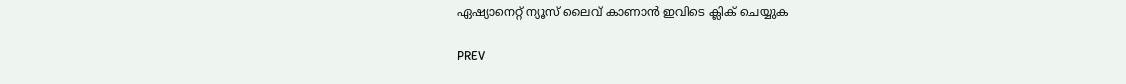ഏഷ്യാനെറ്റ് ന്യൂസ് ലൈവ് കാണാന്‍ ഇവിടെ ക്ലിക് ചെയ്യുക

PREV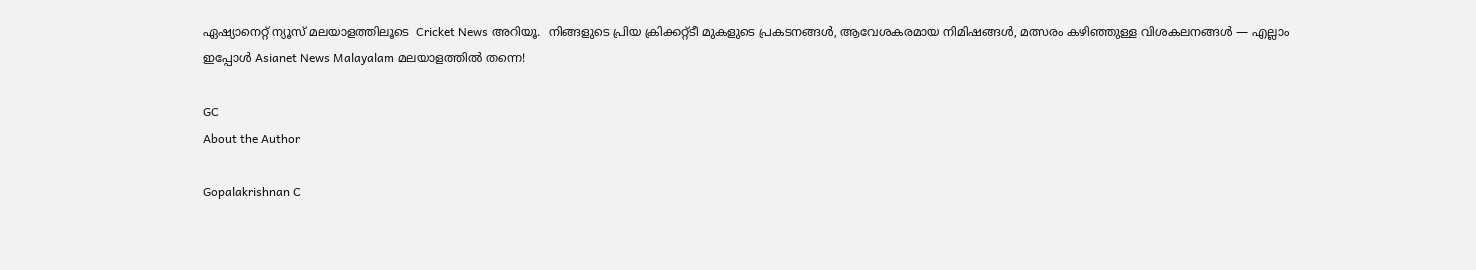ഏഷ്യാനെറ്റ് ന്യൂസ് മലയാളത്തിലൂടെ  Cricket News അറിയൂ.  നിങ്ങളുടെ പ്രിയ ക്രിക്കറ്റ്ടീ മുകളുടെ പ്രകടനങ്ങൾ, ആവേശകരമായ നിമിഷങ്ങൾ, മത്സരം കഴിഞ്ഞുള്ള വിശകലനങ്ങൾ — എല്ലാം ഇപ്പോൾ Asianet News Malayalam മലയാളത്തിൽ തന്നെ!

GC
About the Author

Gopalakrishnan C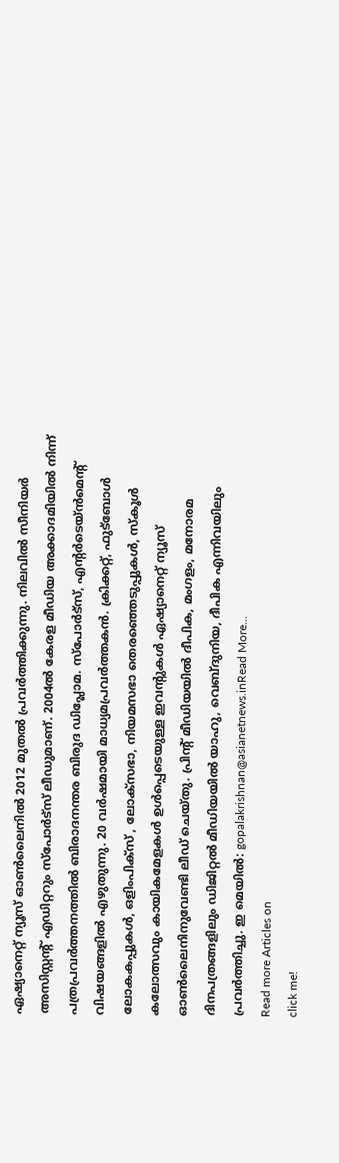ഏഷ്യാനെറ്റ് ന്യൂസ് ഓണ്‍ലൈനില്‍ 2012 മുതല്‍ പ്രവര്‍ത്തിക്കുന്നു. നിലവില്‍ സീനിയര്‍ അസിസ്റ്റന്‍റ് എഡിറ്ററും സ്പോർട്സ് ലീഡുമാണ്. 2004ൽ കേരള മീഡിയ അക്കാദമിയില്‍ നിന്ന് പത്രപ്രവര്‍ത്തനത്തില്‍ ബിരാദനന്തര ബിരുദ ഡിപ്ലോമ. സ്പോര്‍ട്സ്, എന്‍റര്‍ടെയ്ൻമെന്‍റ് വിഷയങ്ങളില്‍ എഴുതുന്നു. 20 വര്‍ഷമായി മാധ്യമപ്രവര്‍ത്തകൻ. ക്രിക്കറ്റ്, ഫുട്ബോള്‍ ലോകകപ്പുകൾ, ഒളിംപിക്സ് , ലോക്സഭാ, നിയമസഭാ തെരഞ്ഞെടുപ്പുകള്‍, സ്കൂള്‍ കലോത്സവും കായികമേളകള്‍ ഉള്‍പ്പെടെയുള്ള ഇവന്‍റുകള്‍ ഏഷ്യാനെറ്റ് ന്യൂസ് ഓണ്‍ലൈനിനുവേണ്ടി ലീഡ് ചെയ്തു. പ്രിന്‍റ് മീഡിയയില്‍ ദീപിക, മംഗളം, മനോരമ ദിനപത്രങ്ങളിലും ഡിജിറ്റൽ മീഡിയയില്‍ യാഹു, വെബ്ദുനിയ, ദീപിക എന്നിവയിലും പ്രവര്‍ത്തിച്ചു. ഇ മെയില്‍: gopalakrishnan@asianetnews.inRead More...
Read more Articles on
click me!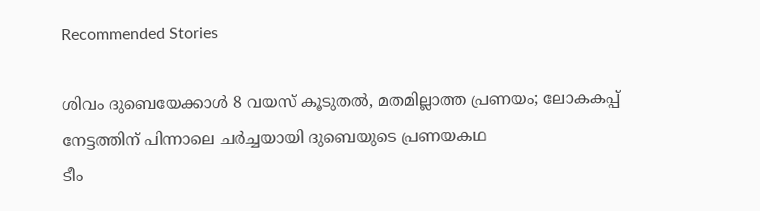Recommended Stories

ശിവം ദുബെയേക്കാള്‍ 8 വയസ് കൂടുതല്‍, മതമില്ലാത്ത പ്രണയം; ലോകകപ്പ് നേട്ടത്തിന് പിന്നാലെ ചര്‍ച്ചയായി ദുബെയുടെ പ്രണയകഥ
ടീം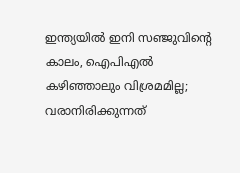ഇന്ത്യയില്‍ ഇനി സഞ്ജുവിന്‍റെ കാലം, ഐപിഎല്‍ കഴിഞ്ഞാലും വിശ്രമമില്ല; വരാനിരിക്കുന്നത്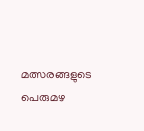മത്സരങ്ങളുടെ പെരുമഴ